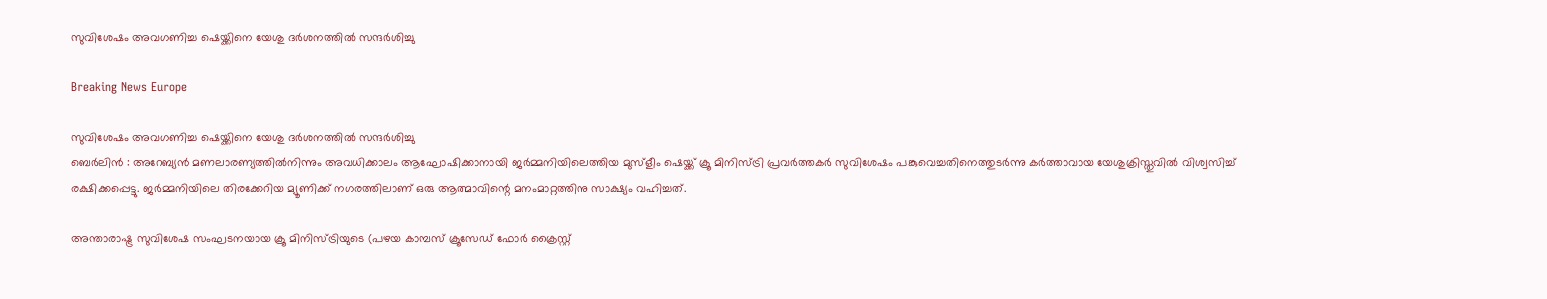സുവിശേഷം അവഗണിച്ച ഷെയ്ക്കിനെ യേശു ദര്‍ശനത്തില്‍ സന്ദര്‍ശിച്ചു

Breaking News Europe

സുവിശേഷം അവഗണിച്ച ഷെയ്ക്കിനെ യേശു ദര്‍ശനത്തില്‍ സന്ദര്‍ശിച്ചു
ബെര്‍ലിന്‍ ‍: അറേബ്യന്‍ മണലാരണ്യത്തില്‍നിന്നും അവധിക്കാലം ആഘോഷിക്കാനായി ജര്‍മ്മനിയിലെത്തിയ മുസ്ളീം ഷെയ്ക്ക് ക്രൂ മിനിസ്ട്രി പ്രവര്‍ത്തകര്‍ സുവിശേഷം പങ്കുവെച്ചതിനെത്തുടര്‍ന്നു കര്‍ത്താവായ യേശുക്രിസ്തുവില്‍ വിശ്വസിച്ച് രക്ഷിക്കപ്പെട്ടു. ജര്‍മ്മനിയിലെ തിരക്കേറിയ മ്യൂണിക്ക് നഗരത്തിലാണ് ഒരു ആത്മാവിന്റെ മനംമാറ്റത്തിനു സാക്ഷ്യം വഹിച്ചത്.

അന്താരാഷ്ട്ര സുവിശേഷ സംഘടനയായ ക്രൂ മിനിസ്ട്രിയുടെ (പഴയ കാമ്പസ് ക്രൂസേഡ് ഫോര്‍ ക്രൈസ്റ്റ്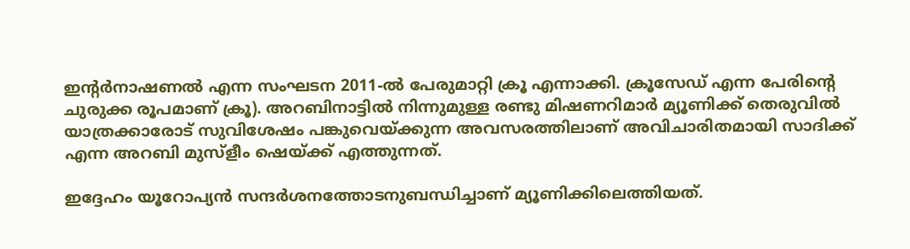ഇന്റര്‍നാഷണല്‍ എന്ന സംഘടന 2011-ല്‍ പേരുമാറ്റി ക്രൂ എന്നാക്കി. ക്രൂസേഡ് എന്ന പേരിന്റെ ചുരുക്ക രൂപമാണ് ക്രൂ). അറബിനാട്ടില്‍ നിന്നുമുള്ള രണ്ടു മിഷണറിമാര്‍ മ്യൂണിക്ക് തെരുവില്‍ യാത്രക്കാരോട് സുവിശേഷം പങ്കുവെയ്ക്കുന്ന അവസരത്തിലാണ് അവിചാരിതമായി സാദിക്ക് എന്ന അറബി മുസ്ളീം ഷെയ്ക്ക് എത്തുന്നത്.

ഇദ്ദേഹം യൂറോപ്യന്‍ സന്ദര്‍ശനത്തോടനുബന്ധിച്ചാണ് മ്യൂണിക്കിലെത്തിയത്.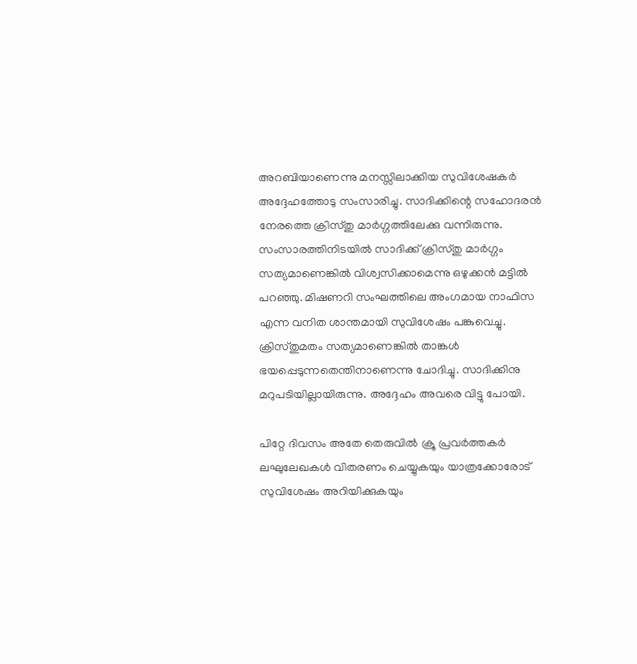അറബിയാണെന്നു മനസ്സിലാക്കിയ സുവിശേഷകര്‍ അദ്ദേഹത്തോടു സംസാരിച്ചു. സാദിക്കിന്റെ സഹോദരന്‍ നേരത്തെ ക്രിസ്തു മാര്‍ഗ്ഗത്തിലേക്കു വന്നിരുന്നു. സംസാരത്തിനിടയില്‍ സാദിക്ക് ക്രിസ്തു മാര്‍ഗ്ഗം സത്യമാണെങ്കില്‍ വിശ്വസിക്കാമെന്നു ഒഴുക്കന്‍ മട്ടില്‍ പറഞ്ഞു. മിഷണറി സംഘത്തിലെ അംഗമായ നാഫിസ എന്ന വനിത ശാന്തമായി സുവിശേഷം പങ്കുവെച്ചു. ക്രിസ്തുമതം സത്യമാണെങ്കില്‍ താങ്കള്‍ ഭയപ്പെടുന്നതെന്തിനാണെന്നു ചോദിച്ചു. സാദിക്കിനു മറുപടിയില്ലായിരുന്നു. അദ്ദേഹം അവരെ വിട്ടു പോയി.

പിറ്റേ ദിവസം അതേ തെരുവില്‍ ക്രൂ പ്രവര്‍ത്തകര്‍ ലഘുലേഖകള്‍ വിതരണം ചെയ്യുകയും യാത്രക്കോരോട് സുവിശേഷം അറിയിക്കുകയും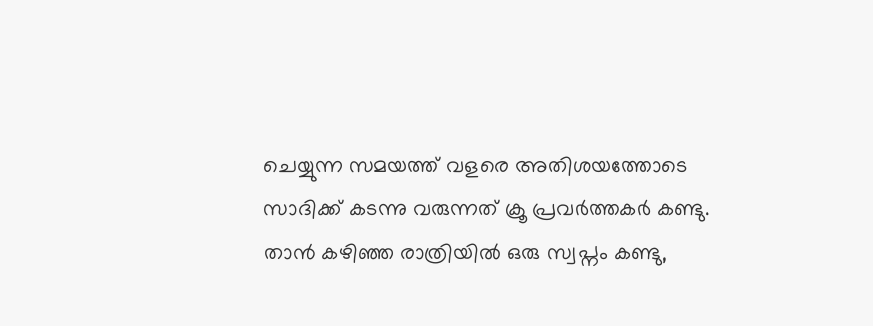ചെയ്യുന്ന സമയത്ത് വളരെ അതിശയത്തോടെ സാദിക്ക് കടന്നു വരുന്നത് ക്രൂ പ്രവര്‍ത്തകര്‍ കണ്ടു. താന്‍ കഴിഞ്ഞ രാത്രിയില്‍ ഒരു സ്വപ്നം കണ്ടു,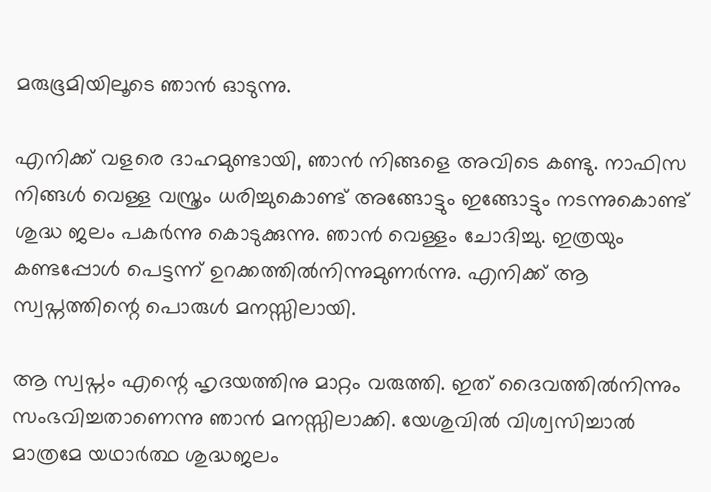മരുഭൂമിയിലൂടെ ഞാന്‍ ഓടുന്നു.

എനിക്ക് വളരെ ദാഹമുണ്ടായി, ഞാന്‍ നിങ്ങളെ അവിടെ കണ്ടു. നാഫിസ നിങ്ങള്‍ വെള്ള വസ്ത്രം ധരിച്ചുകൊണ്ട് അങ്ങോട്ടും ഇങ്ങോട്ടും നടന്നുകൊണ്ട് ശുദ്ധ ജലം പകര്‍ന്നു കൊടുക്കുന്നു. ഞാന്‍ വെള്ളം ചോദിച്ചു. ഇത്രയും കണ്ടപ്പോള്‍ പെട്ടന്ന് ഉറക്കത്തില്‍നിന്നുമുണര്‍ന്നു. എനിക്ക് ആ സ്വപ്നത്തിന്റെ പൊരുള്‍ മനസ്സിലായി.

ആ സ്വപ്നം എന്റെ ഹൃദയത്തിനു മാറ്റം വരുത്തി. ഇത് ദൈവത്തില്‍നിന്നും സംഭവിച്ചതാണെന്നു ഞാന്‍ മനസ്സിലാക്കി. യേശുവില്‍ വിശ്വസിച്ചാല്‍ മാത്രമേ യഥാര്‍ത്ഥ ശുദ്ധജലം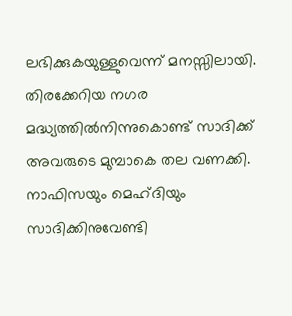ലഭിക്കുകയുള്ളുവെന്ന് മനസ്സിലായി. തിരക്കേറിയ നഗര മദ്ധ്യത്തില്‍നിന്നുകൊണ്ട് സാദിക്ക് അവരുടെ മുമ്പാകെ തല വണക്കി. നാഫിസയും മെഹ്ദിയും സാദിക്കിനുവേണ്ടി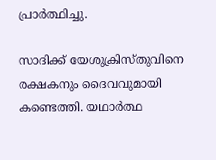പ്രാര്‍ത്ഥിച്ചു.

സാദിക്ക് യേശുക്രിസ്തുവിനെ രക്ഷകനും ദൈവവുമായി കണ്ടെത്തി. യഥാര്‍ത്ഥ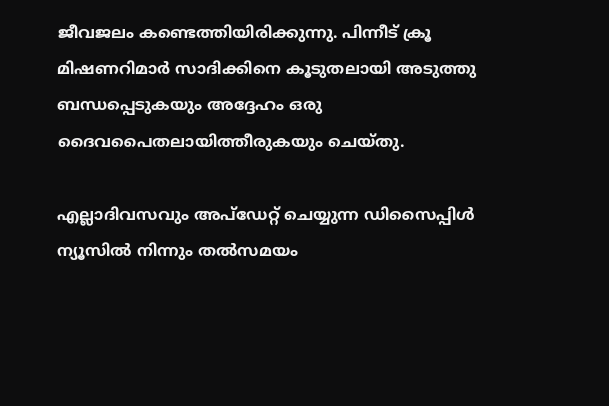ജീവജലം കണ്ടെത്തിയിരിക്കുന്നു. പിന്നീട് ക്രൂ മിഷണറിമാര്‍ സാദിക്കിനെ കൂടുതലായി അടുത്തു ബന്ധപ്പെടുകയും അദ്ദേഹം ഒരു ദൈവപൈതലായിത്തീരുകയും ചെയ്തു.

എല്ലാദിവസവും അപ്ഡേറ്റ് ചെയ്യുന്ന ഡിസൈപ്പിൾ ന്യൂസിൽ നിന്നും തൽസമയം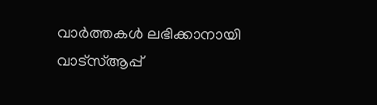വാർത്തകൾ ലഭിക്കാനായി വാട്സ്ആപ്പ്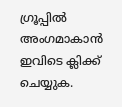ഗ്രൂപ്പിൽ അംഗമാകാൻ ഇവിടെ ക്ലിക്ക് ചെയ്യുക.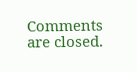Comments are closed.